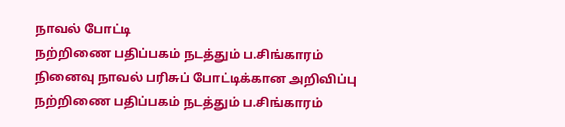நாவல் போட்டி
நற்றிணை பதிப்பகம் நடத்தும் ப.சிங்காரம் நினைவு நாவல் பரிசுப் போட்டிக்கான அறிவிப்பு
நற்றிணை பதிப்பகம் நடத்தும் ப.சிங்காரம்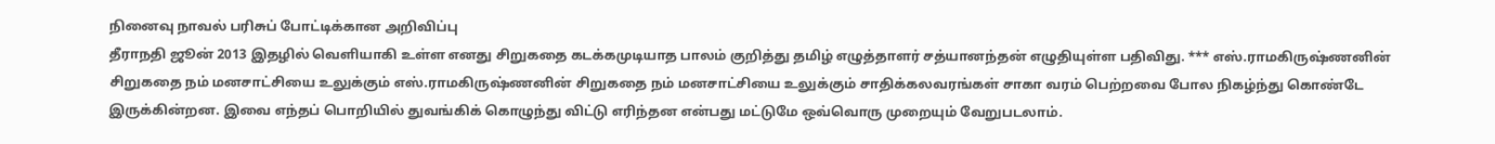நினைவு நாவல் பரிசுப் போட்டிக்கான அறிவிப்பு
தீராநதி ஜூன் 2013 இதழில் வெளியாகி உள்ள எனது சிறுகதை கடக்கமுடியாத பாலம் குறித்து தமிழ் எழுத்தாளர் சத்யானந்தன் எழுதியுள்ள பதிவிது. *** எஸ்.ராமகிருஷ்ணனின் சிறுகதை நம் மனசாட்சியை உலுக்கும் எஸ்.ராமகிருஷ்ணனின் சிறுகதை நம் மனசாட்சியை உலுக்கும் சாதிக்கலவரங்கள் சாகா வரம் பெற்றவை போல நிகழ்ந்து கொண்டே இருக்கின்றன. இவை எந்தப் பொறியில் துவங்கிக் கொழுந்து விட்டு எரிந்தன என்பது மட்டுமே ஒவ்வொரு முறையும் வேறுபடலாம்.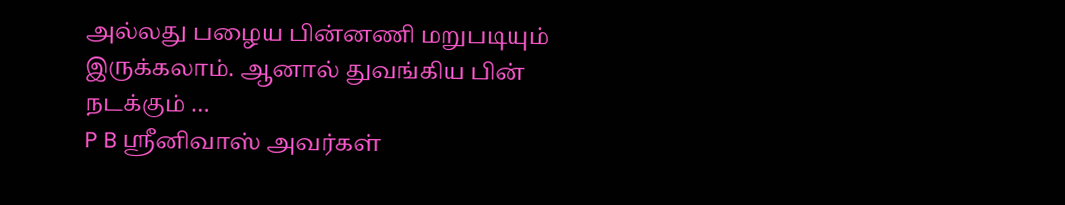அல்லது பழைய பின்னணி மறுபடியும் இருக்கலாம். ஆனால் துவங்கிய பின் நடக்கும் …
P B ஸ்ரீனிவாஸ் அவர்கள்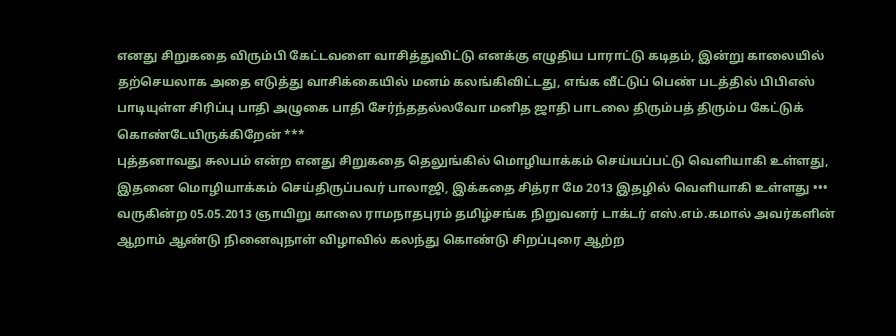எனது சிறுகதை விரும்பி கேட்டவளை வாசித்துவிட்டு எனக்கு எழுதிய பாராட்டு கடிதம், இன்று காலையில் தற்செயலாக அதை எடுத்து வாசிக்கையில் மனம் கலங்கிவிட்டது, எங்க வீட்டுப் பெண் படத்தில் பிபிஎஸ் பாடியுள்ள சிரிப்பு பாதி அழுகை பாதி சேர்ந்ததல்லவோ மனித ஜாதி பாடலை திரும்பத் திரும்ப கேட்டுக் கொண்டேயிருக்கிறேன் ***
புத்தனாவது சுலபம் என்ற எனது சிறுகதை தெலுங்கில் மொழியாக்கம் செய்யப்பட்டு வெளியாகி உள்ளது, இதனை மொழியாக்கம் செய்திருப்பவர் பாலாஜி, இக்கதை சித்ரா மே 2013 இதழில் வெளியாகி உள்ளது •••
வருகின்ற 05.05.2013 ஞாயிறு காலை ராமநாதபுரம் தமிழ்சங்க நிறுவனர் டாக்டர் எஸ்.எம்.கமால் அவர்களின் ஆறாம் ஆண்டு நினைவுநாள் விழாவில் கலந்து கொண்டு சிறப்புரை ஆற்ற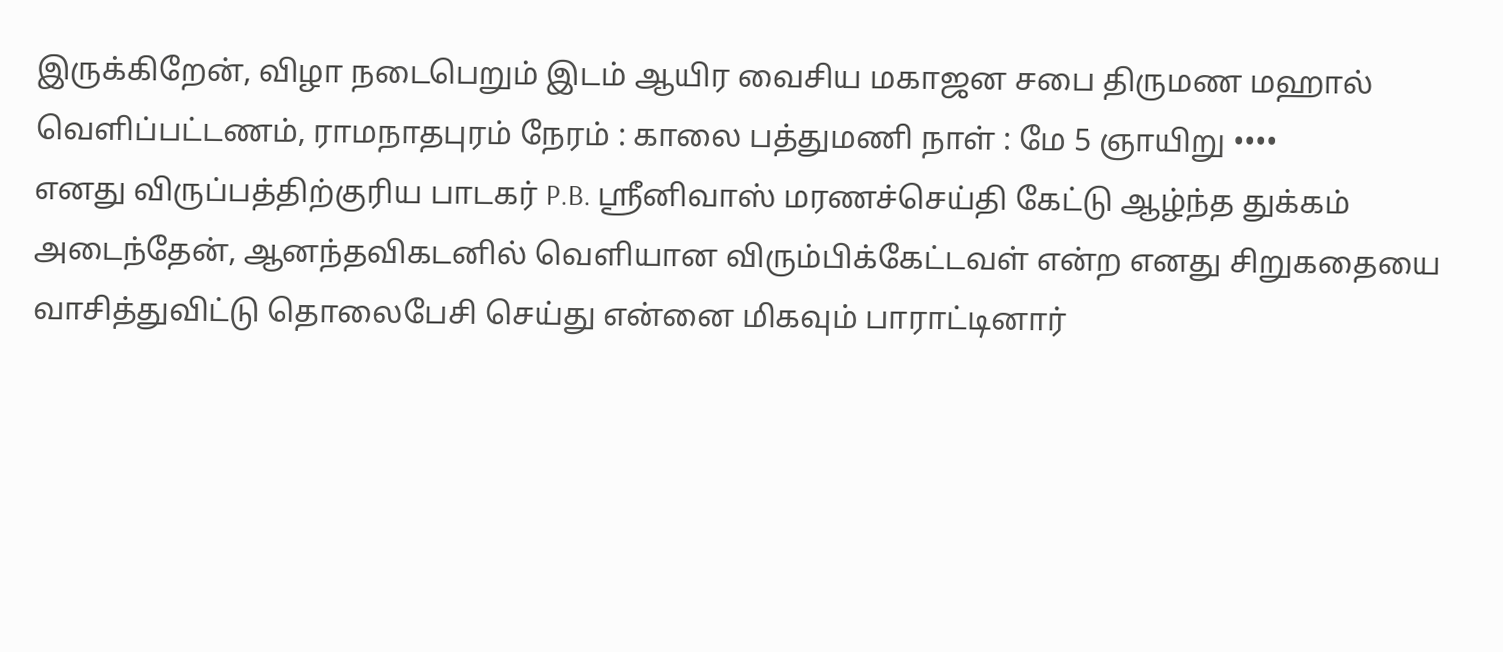இருக்கிறேன், விழா நடைபெறும் இடம் ஆயிர வைசிய மகாஜன சபை திருமண மஹால் வெளிப்பட்டணம், ராமநாதபுரம் நேரம் : காலை பத்துமணி நாள் : மே 5 ஞாயிறு ••••
எனது விருப்பத்திற்குரிய பாடகர் P.B. ஸ்ரீனிவாஸ் மரணச்செய்தி கேட்டு ஆழ்ந்த துக்கம் அடைந்தேன், ஆனந்தவிகடனில் வெளியான விரும்பிக்கேட்டவள் என்ற எனது சிறுகதையை வாசித்துவிட்டு தொலைபேசி செய்து என்னை மிகவும் பாராட்டினார்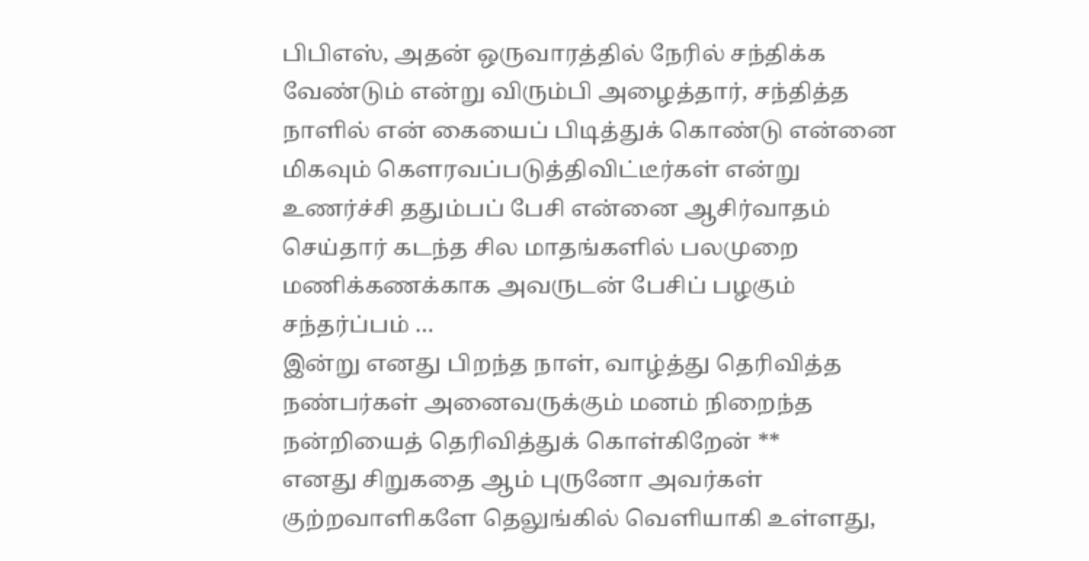பிபிஎஸ், அதன் ஒருவாரத்தில் நேரில் சந்திக்க வேண்டும் என்று விரும்பி அழைத்தார், சந்தித்த நாளில் என் கையைப் பிடித்துக் கொண்டு என்னை மிகவும் கௌரவப்படுத்திவிட்டீர்கள் என்று உணர்ச்சி ததும்பப் பேசி என்னை ஆசிர்வாதம் செய்தார் கடந்த சில மாதங்களில் பலமுறை மணிக்கணக்காக அவருடன் பேசிப் பழகும் சந்தர்ப்பம் …
இன்று எனது பிறந்த நாள், வாழ்த்து தெரிவித்த நண்பர்கள் அனைவருக்கும் மனம் நிறைந்த நன்றியைத் தெரிவித்துக் கொள்கிறேன் **
எனது சிறுகதை ஆம் புருனோ அவர்கள் குற்றவாளிகளே தெலுங்கில் வெளியாகி உள்ளது,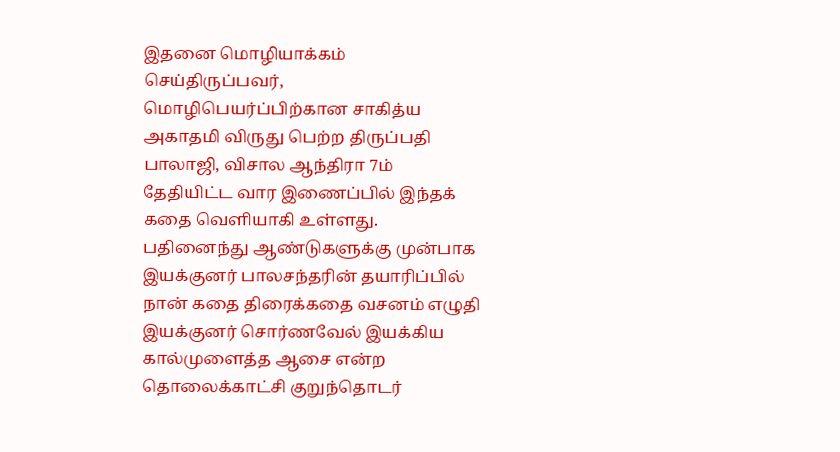இதனை மொழியாக்கம் செய்திருப்பவர், மொழிபெயர்ப்பிற்கான சாகித்ய அகாதமி விருது பெற்ற திருப்பதி பாலாஜி, விசால ஆந்திரா 7ம் தேதியிட்ட வார இணைப்பில் இந்தக் கதை வெளியாகி உள்ளது.
பதினைந்து ஆண்டுகளுக்கு முன்பாக இயக்குனர் பாலசந்தரின் தயாரிப்பில் நான் கதை திரைக்கதை வசனம் எழுதி இயக்குனர் சொர்ணவேல் இயக்கிய கால்முளைத்த ஆசை என்ற தொலைக்காட்சி குறுந்தொடர்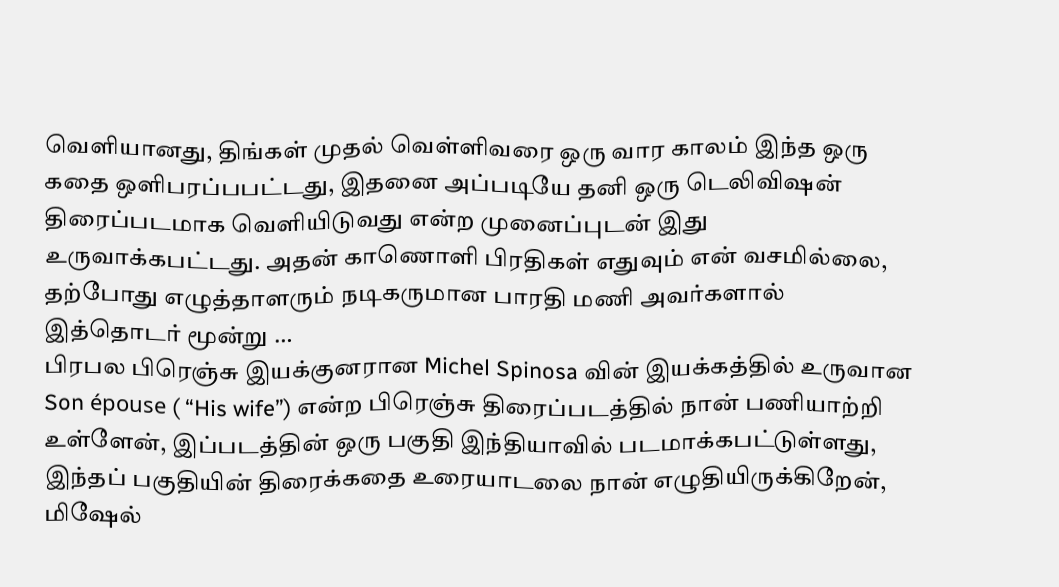வெளியானது, திங்கள் முதல் வெள்ளிவரை ஒரு வார காலம் இந்த ஒரு கதை ஒளிபரப்பபட்டது, இதனை அப்படியே தனி ஒரு டெலிவிஷன் திரைப்படமாக வெளியிடுவது என்ற முனைப்புடன் இது உருவாக்கபட்டது. அதன் காணொளி பிரதிகள் எதுவும் என் வசமில்லை, தற்போது எழுத்தாளரும் நடிகருமான பாரதி மணி அவர்களால் இத்தொடர் மூன்று …
பிரபல பிரெஞ்சு இயக்குனரான Michel Spinosa வின் இயக்கத்தில் உருவான Son épouse ( “His wife”) என்ற பிரெஞ்சு திரைப்படத்தில் நான் பணியாற்றி உள்ளேன், இப்படத்தின் ஒரு பகுதி இந்தியாவில் படமாக்கபட்டுள்ளது, இந்தப் பகுதியின் திரைக்கதை உரையாடலை நான் எழுதியிருக்கிறேன், மிஷேல்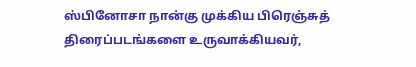ஸ்பினோசா நான்கு முக்கிய பிரெஞ்சுத் திரைப்படங்களை உருவாக்கியவர்,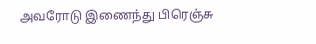அவரோடு இணைந்து பிரெஞ்சு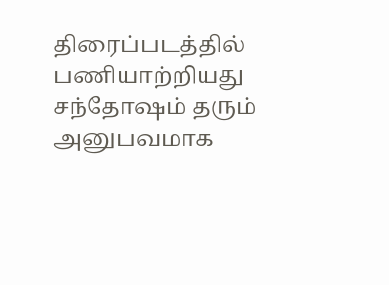திரைப்படத்தில் பணியாற்றியது சந்தோஷம் தரும் அனுபவமாக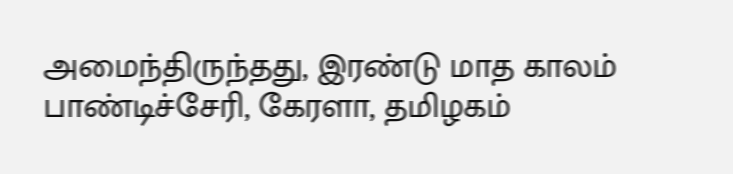அமைந்திருந்தது, இரண்டு மாத காலம் பாண்டிச்சேரி, கேரளா, தமிழகம்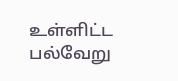உள்ளிட்ட பல்வேறு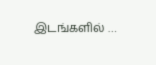இடங்களில் …